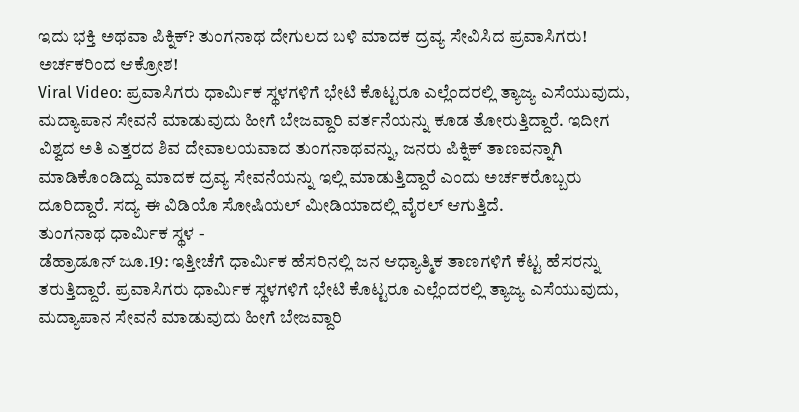ಇದು ಭಕ್ತಿ ಅಥವಾ ಪಿಕ್ನಿಕ್? ತುಂಗನಾಥ ದೇಗುಲದ ಬಳಿ ಮಾದಕ ದ್ರವ್ಯ ಸೇವಿಸಿದ ಪ್ರವಾಸಿಗರು! ಅರ್ಚಕರಿಂದ ಆಕ್ರೋಶ!
Viral Video: ಪ್ರವಾಸಿಗರು ಧಾರ್ಮಿಕ ಸ್ಥಳಗಳಿಗೆ ಭೇಟಿ ಕೊಟ್ಟರೂ ಎಲ್ಲೆಂದರಲ್ಲಿ ತ್ಯಾಜ್ಯ ಎಸೆಯುವುದು, ಮದ್ಯಾಪಾನ ಸೇವನೆ ಮಾಡುವುದು ಹೀಗೆ ಬೇಜವ್ದಾರಿ ವರ್ತನೆಯನ್ನು ಕೂಡ ತೋರುತ್ತಿದ್ದಾರೆ. ಇದೀಗ ವಿಶ್ವದ ಅತಿ ಎತ್ತರದ ಶಿವ ದೇವಾಲಯವಾದ ತುಂಗನಾಥವನ್ನು, ಜನರು ಪಿಕ್ನಿಕ್ ತಾಣವನ್ನಾಗಿ ಮಾಡಿಕೊಂಡಿದ್ದು ಮಾದಕ ದ್ರವ್ಯ ಸೇವನೆಯನ್ನು ಇಲ್ಲಿ ಮಾಡುತ್ತಿದ್ದಾರೆ ಎಂದು ಅರ್ಚಕರೊಬ್ಬರು ದೂರಿದ್ದಾರೆ. ಸದ್ಯ ಈ ವಿಡಿಯೊ ಸೋಷಿಯಲ್ ಮೀಡಿಯಾದಲ್ಲಿ ವೈರಲ್ ಆಗುತ್ತಿದೆ.
ತುಂಗನಾಥ ಧಾರ್ಮಿಕ ಸ್ಥಳ -
ಡೆಹ್ರಾಡೂನ್ ಜೂ.19: ಇತ್ತೀಚೆಗೆ ಧಾರ್ಮಿಕ ಹೆಸರಿನಲ್ಲಿ ಜನ ಆಧ್ಯಾತ್ಮಿಕ ತಾಣಗಳಿಗೆ ಕೆಟ್ಟ ಹೆಸರನ್ನು ತರುತ್ತಿದ್ದಾರೆ. ಪ್ರವಾಸಿಗರು ಧಾರ್ಮಿಕ ಸ್ಥಳಗಳಿಗೆ ಭೇಟಿ ಕೊಟ್ಟರೂ ಎಲ್ಲೆಂದರಲ್ಲಿ ತ್ಯಾಜ್ಯ ಎಸೆಯುವುದು, ಮದ್ಯಾಪಾನ ಸೇವನೆ ಮಾಡುವುದು ಹೀಗೆ ಬೇಜವ್ದಾರಿ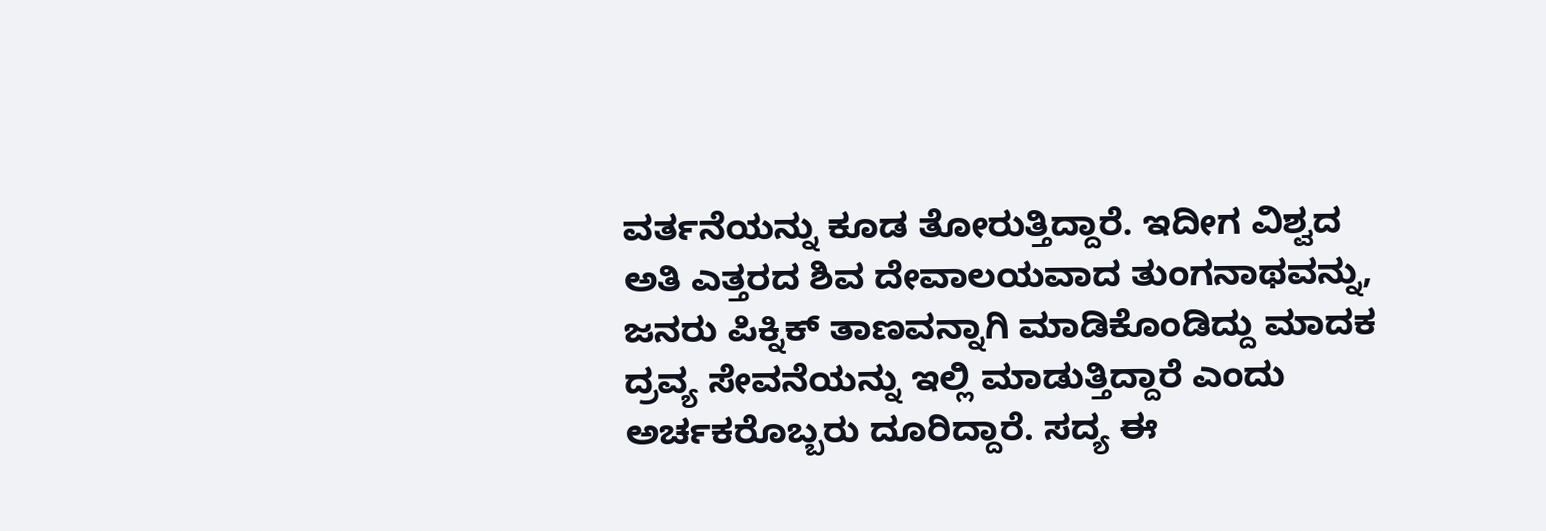ವರ್ತನೆಯನ್ನು ಕೂಡ ತೋರುತ್ತಿದ್ದಾರೆ. ಇದೀಗ ವಿಶ್ವದ ಅತಿ ಎತ್ತರದ ಶಿವ ದೇವಾಲಯವಾದ ತುಂಗನಾಥವನ್ನು, ಜನರು ಪಿಕ್ನಿಕ್ ತಾಣವನ್ನಾಗಿ ಮಾಡಿಕೊಂಡಿದ್ದು ಮಾದಕ ದ್ರವ್ಯ ಸೇವನೆಯನ್ನು ಇಲ್ಲಿ ಮಾಡುತ್ತಿದ್ದಾರೆ ಎಂದು ಅರ್ಚಕರೊಬ್ಬರು ದೂರಿದ್ದಾರೆ. ಸದ್ಯ ಈ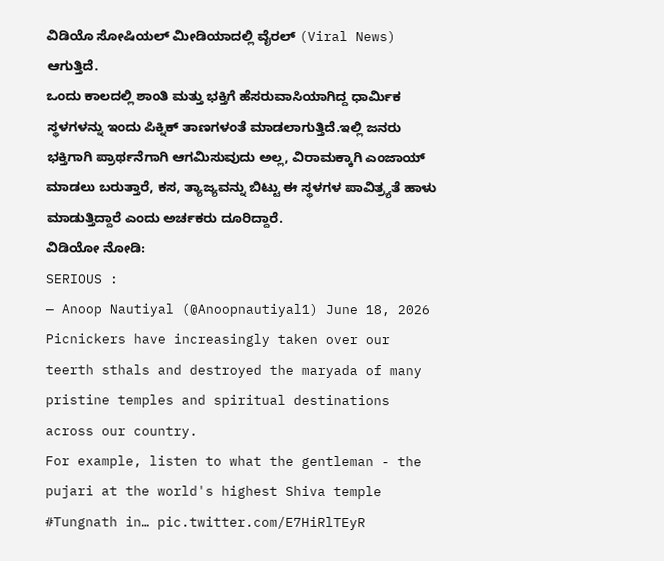ವಿಡಿಯೊ ಸೋಷಿಯಲ್ ಮೀಡಿಯಾದಲ್ಲಿ ವೈರಲ್ (Viral News) ಆಗುತ್ತಿದೆ.
ಒಂದು ಕಾಲದಲ್ಲಿ ಶಾಂತಿ ಮತ್ತು ಭಕ್ತಿಗೆ ಹೆಸರುವಾಸಿಯಾಗಿದ್ದ ಧಾರ್ಮಿಕ ಸ್ಥಳಗಳನ್ನು ಇಂದು ಪಿಕ್ನಿಕ್ ತಾಣಗಳಂತೆ ಮಾಡಲಾಗುತ್ತಿದೆ.ಇಲ್ಲಿ ಜನರು ಭಕ್ತಿಗಾಗಿ ಪ್ರಾರ್ಥನೆಗಾಗಿ ಆಗಮಿಸುವುದು ಅಲ್ಲ, ವಿರಾಮಕ್ಕಾಗಿ ಎಂಜಾಯ್ ಮಾಡಲು ಬರುತ್ತಾರೆ, ಕಸ, ತ್ಯಾಜ್ಯವನ್ನು ಬಿಟ್ಟು ಈ ಸ್ಥಳಗಳ ಪಾವಿತ್ರ್ಯತೆ ಹಾಳು ಮಾಡುತ್ತಿದ್ದಾರೆ ಎಂದು ಅರ್ಚಕರು ದೂರಿದ್ದಾರೆ.
ವಿಡಿಯೋ ನೋಡಿ:
SERIOUS :
— Anoop Nautiyal (@Anoopnautiyal1) June 18, 2026
Picnickers have increasingly taken over our teerth sthals and destroyed the maryada of many pristine temples and spiritual destinations across our country.
For example, listen to what the gentleman - the pujari at the world's highest Shiva temple #Tungnath in… pic.twitter.com/E7HiRlTEyR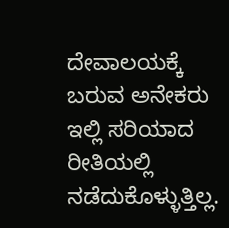ದೇವಾಲಯಕ್ಕೆ ಬರುವ ಅನೇಕರು ಇಲ್ಲಿ ಸರಿಯಾದ ರೀತಿಯಲ್ಲಿ ನಡೆದುಕೊಳ್ಳುತ್ತಿಲ್ಲ.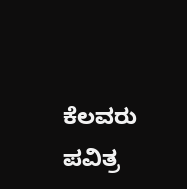ಕೆಲವರು ಪವಿತ್ರ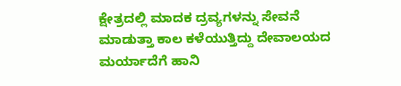ಕ್ಷೇತ್ರದಲ್ಲಿ ಮಾದಕ ದ್ರವ್ಯಗಳನ್ನು ಸೇವನೆ ಮಾಡುತ್ತಾ ಕಾಲ ಕಳೆಯುತ್ತಿದ್ದು ದೇವಾಲಯದ ಮರ್ಯಾದೆಗೆ ಹಾನಿ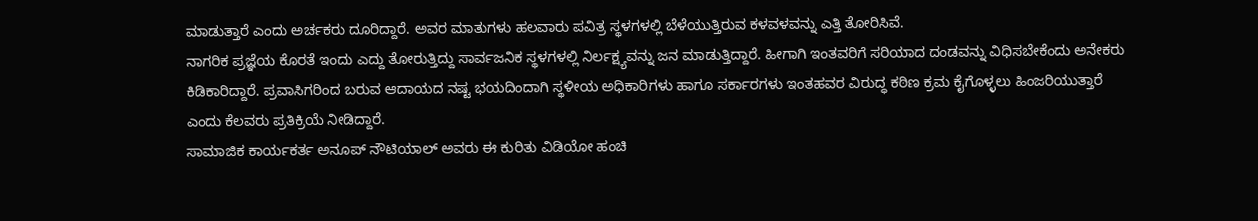ಮಾಡುತ್ತಾರೆ ಎಂದು ಅರ್ಚಕರು ದೂರಿದ್ದಾರೆ. ಅವರ ಮಾತುಗಳು ಹಲವಾರು ಪವಿತ್ರ ಸ್ಥಳಗಳಲ್ಲಿ ಬೆಳೆಯುತ್ತಿರುವ ಕಳವಳವನ್ನು ಎತ್ತಿ ತೋರಿಸಿವೆ.
ನಾಗರಿಕ ಪ್ರಜ್ಞೆಯ ಕೊರತೆ ಇಂದು ಎದ್ದು ತೋರುತ್ತಿದ್ದು ಸಾರ್ವಜನಿಕ ಸ್ಥಳಗಳಲ್ಲಿ ನಿರ್ಲಕ್ಷ್ಯವನ್ನು ಜನ ಮಾಡುತ್ತಿದ್ದಾರೆ. ಹೀಗಾಗಿ ಇಂತವರಿಗೆ ಸರಿಯಾದ ದಂಡವನ್ನು ವಿಧಿಸಬೇಕೆಂದು ಅನೇಕರು ಕಿಡಿಕಾರಿದ್ದಾರೆ. ಪ್ರವಾಸಿಗರಿಂದ ಬರುವ ಆದಾಯದ ನಷ್ಟ ಭಯದಿಂದಾಗಿ ಸ್ಥಳೀಯ ಅಧಿಕಾರಿಗಳು ಹಾಗೂ ಸರ್ಕಾರಗಳು ಇಂತಹವರ ವಿರುದ್ಧ ಕಠಿಣ ಕ್ರಮ ಕೈಗೊಳ್ಳಲು ಹಿಂಜರಿಯುತ್ತಾರೆ ಎಂದು ಕೆಲವರು ಪ್ರತಿಕ್ರಿಯೆ ನೀಡಿದ್ದಾರೆ.
ಸಾಮಾಜಿಕ ಕಾರ್ಯಕರ್ತ ಅನೂಪ್ ನೌಟಿಯಾಲ್ ಅವರು ಈ ಕುರಿತು ವಿಡಿಯೋ ಹಂಚಿ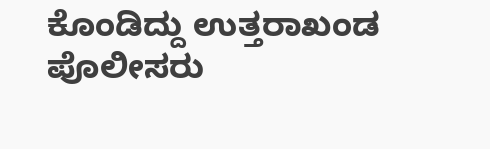ಕೊಂಡಿದ್ದು ಉತ್ತರಾಖಂಡ ಪೊಲೀಸರು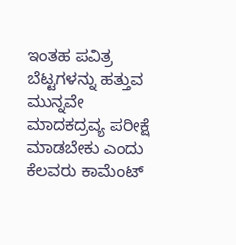ಇಂತಹ ಪವಿತ್ರ ಬೆಟ್ಟಗಳನ್ನು ಹತ್ತುವ ಮುನ್ನವೇ ಮಾದಕದ್ರವ್ಯ ಪರೀಕ್ಷೆ ಮಾಡಬೇಕು ಎಂದು ಕೆಲವರು ಕಾಮೆಂಟ್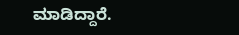ಮಾಡಿದ್ದಾರೆ.